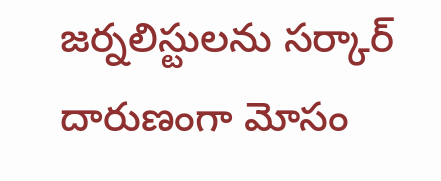జర్నలిస్టులను సర్కార్ దారుణంగా మోసం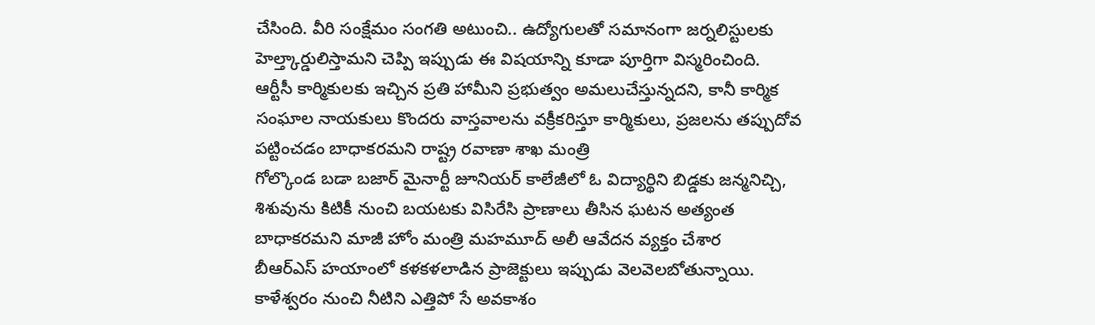చేసింది. వీరి సంక్షేమం సంగతి అటుంచి.. ఉద్యోగులతో సమానంగా జర్నలిస్టులకు హెల్త్కార్డులిస్తామని చెప్పి ఇప్పుడు ఈ విషయాన్ని కూడా పూర్తిగా విస్మరించింది.
ఆర్టీసీ కార్మికులకు ఇచ్చిన ప్రతి హామీని ప్రభుత్వం అమలుచేస్తున్నదని, కానీ కార్మిక సంఘాల నాయకులు కొందరు వాస్తవాలను వక్రీకరిస్తూ కార్మికులు, ప్రజలను తప్పుదోవ పట్టించడం బాధాకరమని రాష్ట్ర రవాణా శాఖ మంత్రి
గోల్కొండ బడా బజార్ మైనార్టీ జూనియర్ కాలేజీలో ఓ విద్యార్థిని బిడ్డకు జన్మనిచ్చి, శిశువును కిటికీ నుంచి బయటకు విసిరేసి ప్రాణాలు తీసిన ఘటన అత్యంత బాధాకరమని మాజీ హోం మంత్రి మహమూద్ అలీ ఆవేదన వ్యక్తం చేశార
బీఆర్ఎస్ హయాంలో కళకళలాడిన ప్రాజెక్టులు ఇప్పుడు వెలవెలబోతున్నాయి. కాళేశ్వరం నుంచి నీటిని ఎత్తిపో సే అవకాశం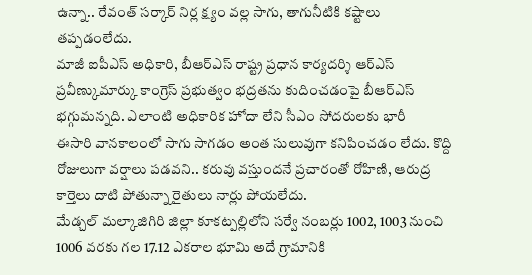ఉన్నా.. రేవంత్ సర్కార్ నిర్ల క్ష్యం వల్ల సాగు, తాగునీటికి కష్టాలు తప్పడంలేదు.
మాజీ ఐపీఎస్ అధికారి, బీఆర్ఎస్ రాష్ట్ర ప్రధాన కార్యదర్శి ఆర్ఎస్ ప్రవీణ్కుమార్కు కాంగ్రెస్ ప్రభుత్వం భద్రతను కుదించడంపై బీఆర్ఎస్ భగ్గుమన్నది. ఎలాంటి అధికారిక హోదా లేని సీఎం సోదరులకు భారీ
ఈసారి వానకాలంలో సాగు సాగడం అంత సులువుగా కనిపించడం లేదు. కొద్ది రోజులుగా వర్షాలు పడవని.. కరువు వస్తుందనే ప్రచారంతో రోహిణి, ఆరుద్ర కార్తెలు దాటి పోతున్నా రైతులు నార్లు పోయలేదు.
మేడ్చల్ మల్కాజిగిరి జిల్లా కూకట్పల్లిలోని సర్వే నంబర్లు 1002, 1003 నుంచి 1006 వరకు గల 17.12 ఎకరాల భూమి అదే గ్రామానికి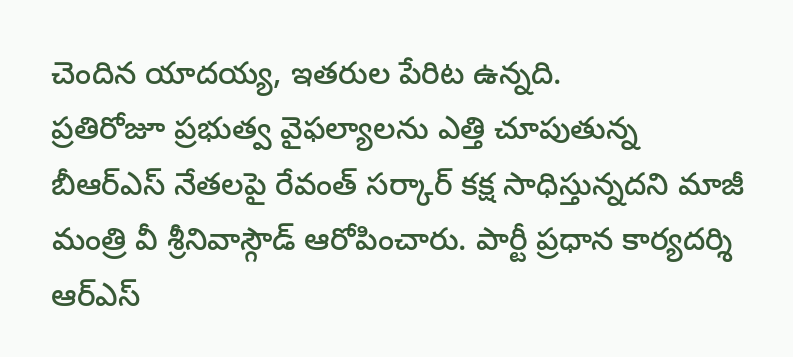చెందిన యాదయ్య, ఇతరుల పేరిట ఉన్నది.
ప్రతిరోజూ ప్రభుత్వ వైఫల్యాలను ఎత్తి చూపుతున్న బీఆర్ఎస్ నేతలపై రేవంత్ సర్కార్ కక్ష సాధిస్తున్నదని మాజీ మంత్రి వీ శ్రీనివాస్గౌడ్ ఆరోపించారు. పార్టీ ప్రధాన కార్యదర్శి ఆర్ఎస్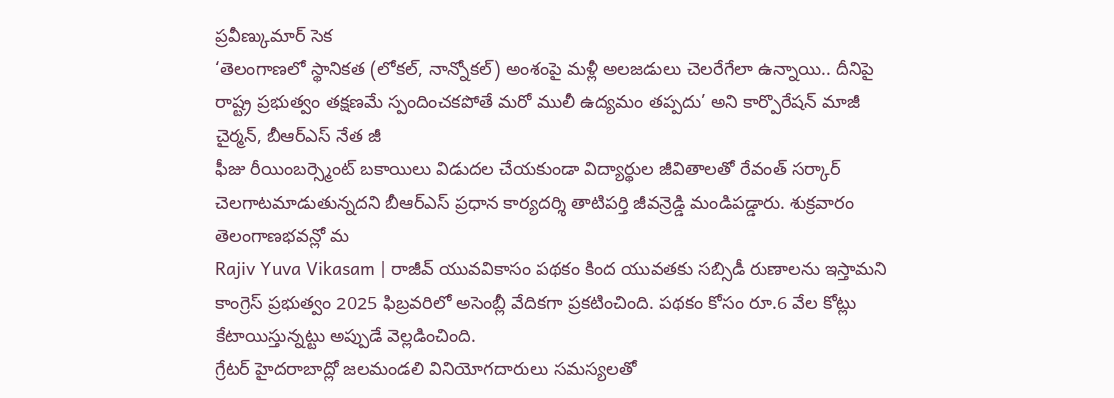ప్రవీణ్కుమార్ సెక
‘తెలంగాణలో స్థానికత (లోకల్, నాన్నోకల్) అంశంపై మళ్లీ అలజడులు చెలరేగేలా ఉన్నాయి.. దీనిపై రాష్ట్ర ప్రభుత్వం తక్షణమే స్పందించకపోతే మరో ములీ ఉద్యమం తప్పదు’ అని కార్పొరేషన్ మాజీ చైర్మన్, బీఆర్ఎస్ నేత జీ
ఫీజు రీయింబర్స్మెంట్ బకాయిలు విడుదల చేయకుండా విద్యార్థుల జీవితాలతో రేవంత్ సర్కార్ చెలగాటమాడుతున్నదని బీఆర్ఎస్ ప్రధాన కార్యదర్శి తాటిపర్తి జీవన్రెడ్డి మండిపడ్డారు. శుక్రవారం తెలంగాణభవన్లో మ
Rajiv Yuva Vikasam | రాజీవ్ యువవికాసం పథకం కింద యువతకు సబ్సిడీ రుణాలను ఇస్తామని కాంగ్రెస్ ప్రభుత్వం 2025 ఫిబ్రవరిలో అసెంబ్లీ వేదికగా ప్రకటించింది. పథకం కోసం రూ.6 వేల కోట్లు కేటాయిస్తున్నట్టు అప్పుడే వెల్లడించింది.
గ్రేటర్ హైదరాబాద్లో జలమండలి వినియోగదారులు సమస్యలతో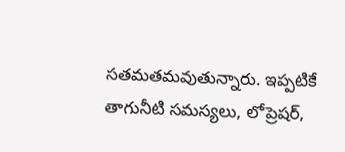సతమతమవుతున్నారు. ఇప్పటికే తాగునీటి సమస్యలు, లోప్రెషర్,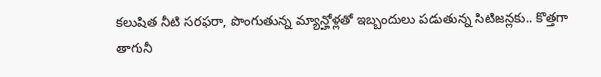కలుషిత నీటి సరఫరా, పొంగుతున్న మ్యాన్హోళ్లతో ఇబ్బందులు పడుతున్న సిటిజన్లకు.. కొత్తగా తాగునీ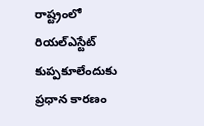రాష్ట్రంలో రియల్ఎస్టేట్ కుప్పకూలేందుకు ప్రధాన కారణం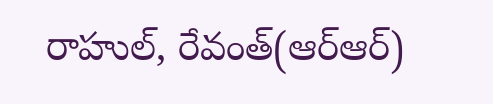రాహుల్, రేవంత్(ఆర్ఆర్)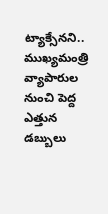ట్యాక్సేనని.. ముఖ్యమంత్రి వ్యాపారుల నుంచి పెద్ద ఎత్తున డబ్బులు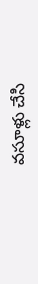వసూళ్లు చేసి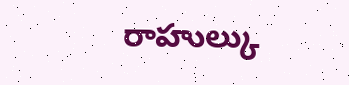రాహుల్కు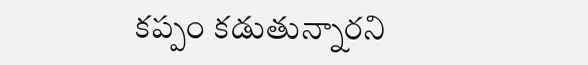కప్పం కడుతున్నారని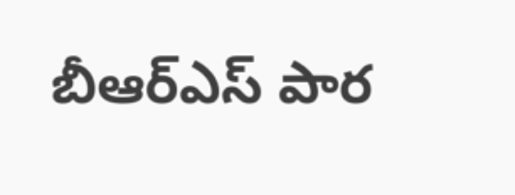బీఆర్ఎస్ పార